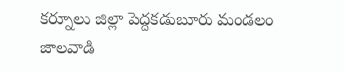కర్నూలు జిల్లా పెద్దకడుబూరు మండలం జాలవాడి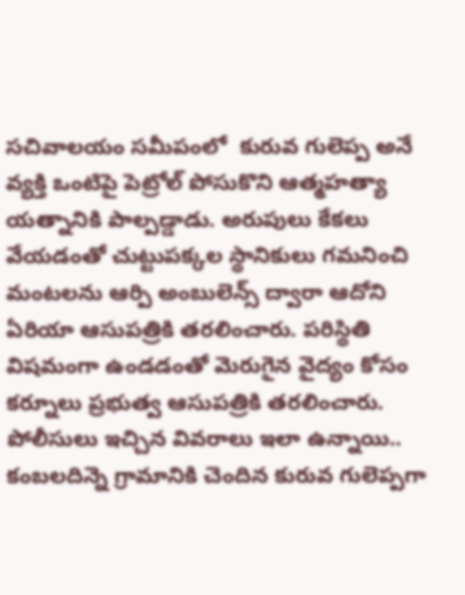సచివాలయం సమీపంలో  కురువ గులెప్ప అనే వ్యక్తి ఒంటిపై పెట్రోల్ పోసుకొని ఆత్మహత్యా యత్నానికి పాల్పడ్డాడు. అరుపులు కేకలు వేయడంతో చుట్టుపక్కల స్థానికులు గమనించి మంటలను ఆర్పి అంబులెన్స్ ద్వారా ఆదోని ఏరియా ఆసుపత్రికి తరలించారు. పరిస్థితి విషమంగా ఉండడంతో మెరుగైన వైద్యం కోసం కర్నూలు ప్రభుత్వ ఆసుపత్రికి తరలించారు. పోలీసులు ఇచ్చిన వివరాలు ఇలా ఉన్నాయి..
కంబలదిన్నె గ్రామానికి చెందిన కురువ గులెప్పగా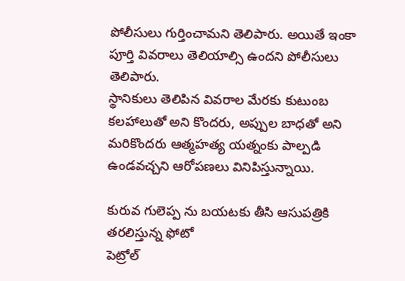పోలీసులు గుర్తించామని తెలిపారు. అయితే ఇంకా పూర్తి వివరాలు తెలియాల్సి ఉందని పోలీసులు తెలిపారు.
స్థానికులు తెలిపిన వివరాల మేరకు కుటుంబ కలహాలుతో అని కొందరు, అప్పుల బాధతో అని మరికొందరు ఆత్మహత్య యత్నంకు పాల్పడి ఉండవచ్చని ఆరోపణలు వినిపిస్తున్నాయి.

కురువ గులెప్ప ను బయటకు తీసి ఆసుపత్రికి తరలిస్తున్న ఫోటో
పెట్రోల్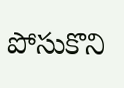పోసుకొని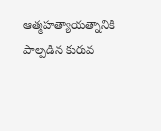ఆత్మహత్యాయత్నానికి పాల్పడిన కురువ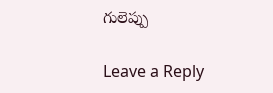గులెప్పు

Leave a Reply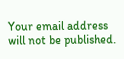Your email address will not be published.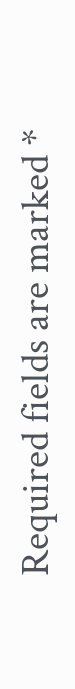Required fields are marked *